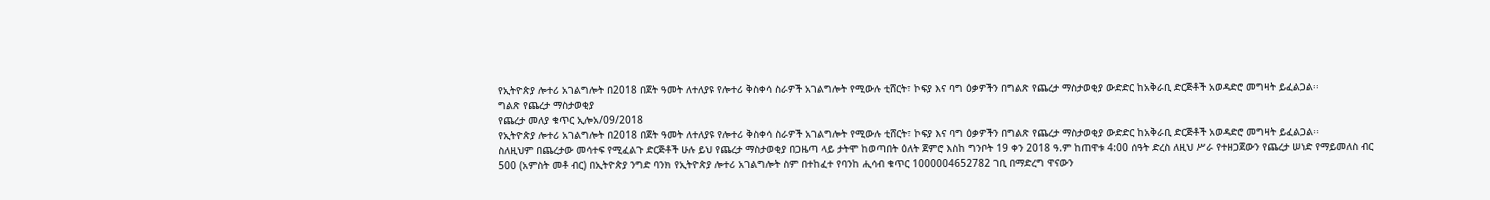የኢትዮጵያ ሎተሪ አገልግሎት በ2018 በጀት ዓመት ለተለያዩ የሎተሪ ቅስቀሳ ስራዎች አገልግሎት የሚውሉ ቲሸርት፣ ኮፍያ እና ባግ ዕቃዎችን በግልጽ የጨረታ ማስታወቂያ ውድድር ከአቅራቢ ድርጅቶች አወዳድሮ መግዛት ይፈልጋል፡፡
ግልጽ የጨረታ ማስታወቂያ
የጨረታ መለያ ቁጥር ኢሎአ/09/2018
የኢትዮጵያ ሎተሪ አገልግሎት በ2018 በጀት ዓመት ለተለያዩ የሎተሪ ቅስቀሳ ስራዎች አገልግሎት የሚውሉ ቲሸርት፣ ኮፍያ እና ባግ ዕቃዎችን በግልጽ የጨረታ ማስታወቂያ ውድድር ከአቅራቢ ድርጅቶች አወዳድሮ መግዛት ይፈልጋል፡፡
ስለዚህም በጨረታው መሳተፍ የሚፈልጉ ድርጅቶች ሁሉ ይህ የጨረታ ማስታወቂያ በጋዜጣ ላይ ታትሞ ከወጣበት ዕለት ጀምሮ እስከ ግንቦት 19 ቀን 2018 ዓ.ም ከጠዋቱ 4:00 ሰዓት ድረስ ለዚህ ሥራ የተዘጋጀውን የጨረታ ሠነድ የማይመለስ ብር 500 (አምስት መቶ ብር) በኢትዮጵያ ንግድ ባንክ የኢትዮጵያ ሎተሪ አገልግሎት ስም በተከፈተ የባንከ ሒሳብ ቁጥር 1000004652782 ገቢ በማድረግ ዋናውን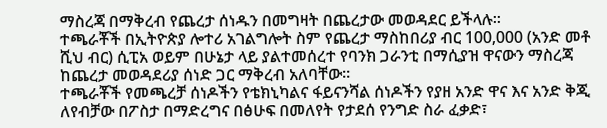ማስረጃ በማቅረብ የጨረታ ሰነዱን በመግዛት በጨረታው መወዳደር ይችላሉ፡፡
ተጫራቾች በኢትዮጵያ ሎተሪ አገልግሎት ስም የጨረታ ማስከበሪያ ብር 100,000 (አንድ መቶ ሺህ ብር) ሲፒአ ወይም በሁኔታ ላይ ያልተመሰረተ የባንክ ጋራንቲ በማሲያዝ ዋናውን ማስረጃ ከጨረታ መወዳደሪያ ሰነድ ጋር ማቅረብ አለባቸው።
ተጫራቾች የመጫረቻ ሰነዶችን የቴክኒካልና ፋይናንሻል ሰነዶችን የያዘ አንድ ዋና እና አንድ ቅጂ ለየብቻው በፖስታ በማድረግና በፅሁፍ በመለየት የታደሰ የንግድ ስራ ፈቃድ፣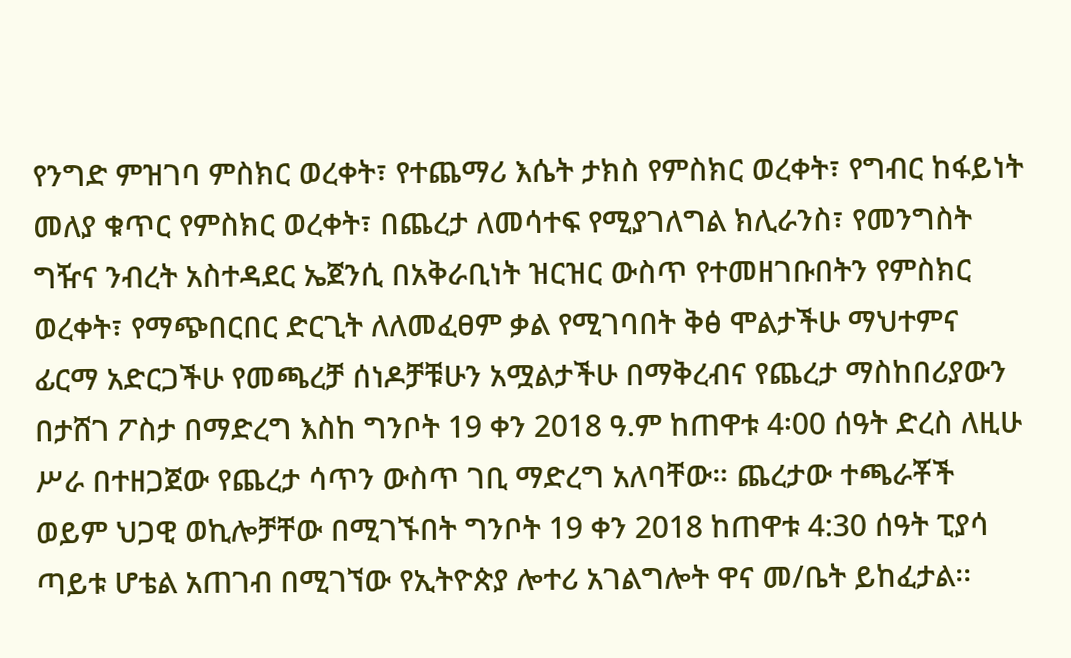የንግድ ምዝገባ ምስክር ወረቀት፣ የተጨማሪ እሴት ታክስ የምስክር ወረቀት፣ የግብር ከፋይነት መለያ ቁጥር የምስክር ወረቀት፣ በጨረታ ለመሳተፍ የሚያገለግል ክሊራንስ፣ የመንግስት ግዥና ንብረት አስተዳደር ኤጀንሲ በአቅራቢነት ዝርዝር ውስጥ የተመዘገቡበትን የምስክር ወረቀት፣ የማጭበርበር ድርጊት ለለመፈፀም ቃል የሚገባበት ቅፅ ሞልታችሁ ማህተምና ፊርማ አድርጋችሁ የመጫረቻ ሰነዶቻቹሁን አሟልታችሁ በማቅረብና የጨረታ ማስከበሪያውን በታሸገ ፖስታ በማድረግ እስከ ግንቦት 19 ቀን 2018 ዓ.ም ከጠዋቱ 4፡00 ሰዓት ድረስ ለዚሁ ሥራ በተዘጋጀው የጨረታ ሳጥን ውስጥ ገቢ ማድረግ አለባቸው። ጨረታው ተጫራቾች ወይም ህጋዊ ወኪሎቻቸው በሚገኙበት ግንቦት 19 ቀን 2018 ከጠዋቱ 4:30 ሰዓት ፒያሳ ጣይቱ ሆቴል አጠገብ በሚገኘው የኢትዮጵያ ሎተሪ አገልግሎት ዋና መ/ቤት ይከፈታል፡፡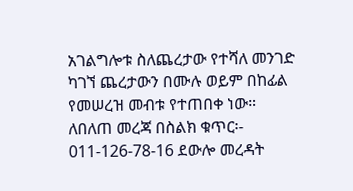አገልግሎቱ ስለጨረታው የተሻለ መንገድ ካገኘ ጨረታውን በሙሉ ወይም በከፊል የመሠረዝ መብቱ የተጠበቀ ነው።
ለበለጠ መረጃ በስልክ ቁጥር፡- 011-126-78-16 ደውሎ መረዳት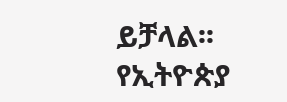ይቻላል፡፡
የኢትዮጵያ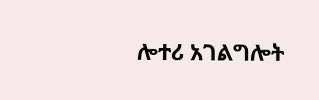ሎተሪ አገልግሎት